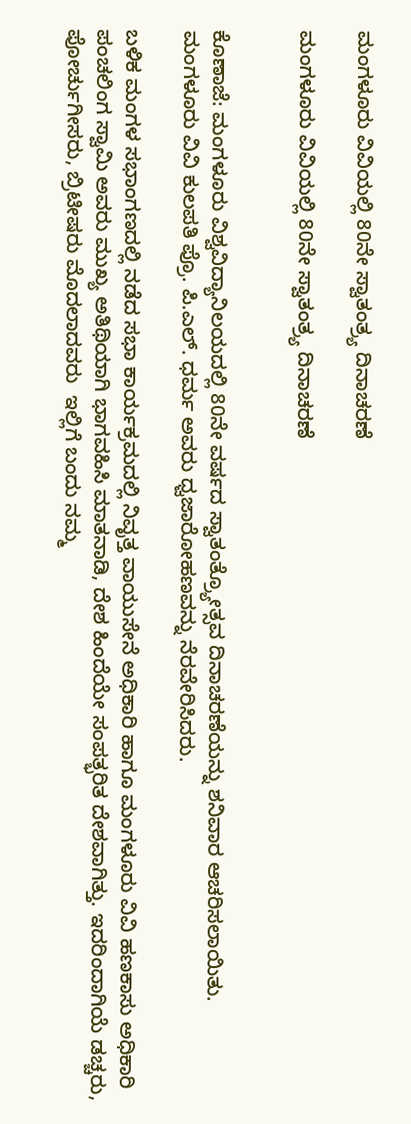ಮಂಗಳೂರು ವಿವಿಯಲ್ಲಿ 80ನೇ ಸ್ವಾತಂತ್ರ್ಯ ದಿನಾಚರಣೆ

ಮಂಗಳೂರು ವಿವಿಯಲ್ಲಿ 80ನೇ ಸ್ವಾತಂತ್ರ್ಯ ದಿನಾಚರಣೆ


ಕೊಣಾಜೆ: ಮಂಗಳೂರು ವಿಶ್ವವಿದ್ಯಾನಿಲಯದಲ್ಲಿ 80ನೇ ವರ್ಷದ ಸ್ವಾತಂತ್ರ್ಯೋತ್ಸವ ದಿನಾಚರಣೆಯನ್ನು ಶನಿವಾರ ಆಚರಿಸಲಾಯಿತು. ಮಂಗಳೂರು ವಿವಿ ಕುಲಪತಿ ಪ್ರೊ. ಪಿ.ಎಲ್. ಧರ್ಮ ಅವರು ಧ್ವಜಾರೋಹಣವನ್ನು ನೆರವೇರಿಸಿದರು.

ಬಳಿಕ ಮಂಗಳ ಸಭಾಂಗಣದಲ್ಲಿ ನಡೆದ ಸಭಾ ಕಾರ್ಯಕ್ರಮದಲ್ಲಿ ನಿವೃತ್ತ ವಾಯುಸೇನೆ ಅಧಿಕಾರಿ ಹಾಗೂ ಮಂಗಳೂರು ವಿವಿ ಹಣಕಾಸು ಅಧಿಕಾರಿ ಪಂಚಲಿಂಗ ಸ್ವಾಮಿ ಅವರು ಮುಖ್ಯ ಅತಿಥಿಯಾಗಿ ಭಾಗವಹಿಸಿ ಮಾತನಾಡಿ, ದೇಶ ಹಿಂದೆಯೇ ಸಂಪತ್ಭರಿತ ದೇಶವಾಗಿತ್ತು. ಇದರಿಂದಾಗಿಯೆ ಡಚ್ಚರು, ಪೋರ್ಚುಗೀಸರು, ಬ್ರಿಟೀಷರು ಮೊದಲಾದವರು  ಇಲ್ಲಿಗೆ ಬಂದು ನಮ್ಮ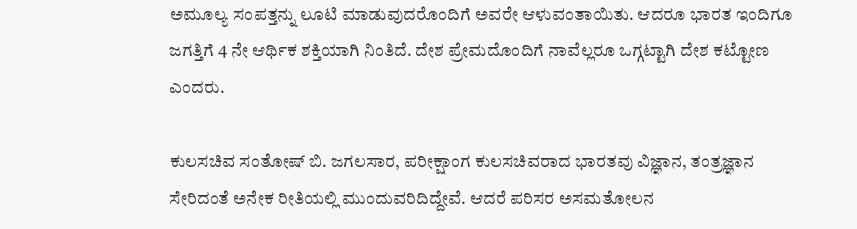ಅಮೂಲ್ಯ ಸಂಪತ್ತನ್ನು ಲೂಟಿ ಮಾಡುವುದರೊಂದಿಗೆ ಅವರೇ ಆಳುವಂತಾಯಿತು. ಆದರೂ ಭಾರತ ಇಂದಿಗೂ ಜಗತ್ತಿಗೆ 4 ನೇ ಆರ್ಥಿಕ ಶಕ್ತಿಯಾಗಿ ನಿಂತಿದೆ. ದೇಶ ಪ್ರೇಮದೊಂದಿಗೆ ನಾವೆಲ್ಲರೂ ಒಗ್ಗಟ್ಟಾಗಿ ದೇಶ ಕಟ್ಟೋಣ ಎಂದರು.

ಕುಲಸಚಿವ ಸಂತೋಷ್ ಬಿ. ಜಗಲಸಾರ, ಪರೀಕ್ಷಾಂಗ ಕುಲಸಚಿವರಾದ ಭಾರತವು ವಿಜ್ಞಾನ, ತಂತ್ರಜ್ಞಾನ ಸೇರಿದಂತೆ ಅನೇಕ ರೀತಿಯಲ್ಲಿ ಮುಂದುವರಿದಿದ್ದೇವೆ. ಆದರೆ ಪರಿಸರ ಅಸಮತೋಲನ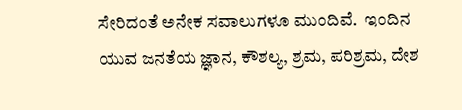ಸೇರಿದಂತೆ ಅನೇಕ ಸವಾಲುಗಳೂ ಮುಂದಿವೆ.  ಇಂದಿನ ಯುವ ಜನತೆಯ ಜ್ಞಾನ, ಕೌಶಲ್ಯ, ಶ್ರಮ, ಪರಿಶ್ರಮ, ದೇಶ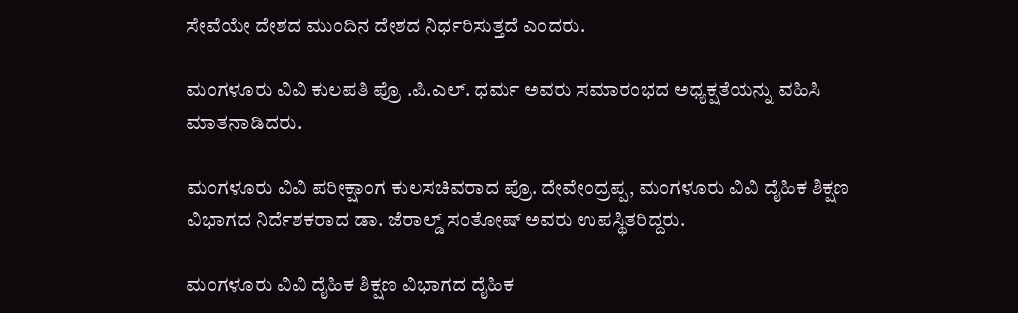ಸೇವೆಯೇ ದೇಶದ ಮುಂದಿನ ದೇಶದ ನಿರ್ಧರಿಸುತ್ತದೆ ಎಂದರು.

ಮಂಗಳೂರು ವಿವಿ ಕುಲಪತಿ ಪ್ರೊ .ಪಿ.ಎಲ್. ಧರ್ಮ ಅವರು ಸಮಾರಂಭದ ಅಧ್ಯಕ್ಷತೆಯನ್ನು ವಹಿಸಿ ಮಾತನಾಡಿದರು.

ಮಂಗಳೂರು ವಿವಿ ಪರೀಕ್ಷಾಂಗ ಕುಲಸಚಿವರಾದ ಪ್ರೊ. ದೇವೇಂದ್ರಪ್ಪ, ಮಂಗಳೂರು ವಿವಿ ದೈಹಿಕ ಶಿಕ್ಷಣ ವಿಭಾಗದ ನಿರ್ದೆಶಕರಾದ ಡಾ. ಜೆರಾಲ್ಡ್ ಸಂತೋಷ್ ಅವರು ಉಪಸ್ಥಿತರಿದ್ದರು.

ಮಂಗಳೂರು ವಿವಿ ದೈಹಿಕ ಶಿಕ್ಷಣ‌ ವಿಭಾಗದ ದೈಹಿಕ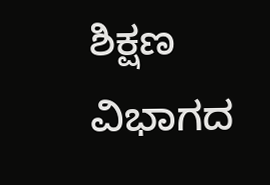ಶಿಕ್ಷಣ ವಿಭಾಗದ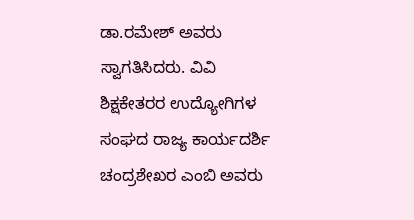ಡಾ.ರಮೇಶ್ ಅವರು ಸ್ವಾಗತಿಸಿದರು. ವಿವಿ ಶಿಕ್ಷಕೇತರರ ಉದ್ಯೋಗಿಗಳ ಸಂಘದ ರಾಜ್ಯ ಕಾರ್ಯದರ್ಶಿ ಚಂದ್ರಶೇಖರ ಎಂಬಿ ಅವರು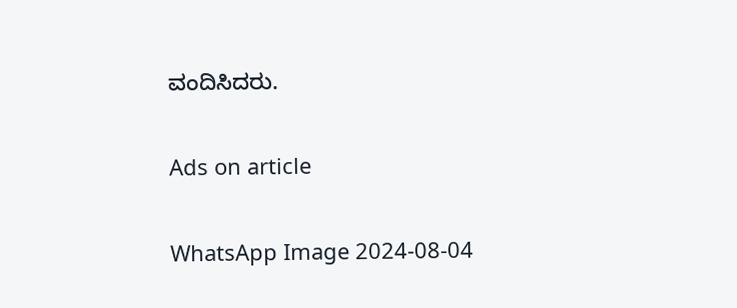ವಂದಿಸಿದರು.

Ads on article

WhatsApp Image 2024-08-04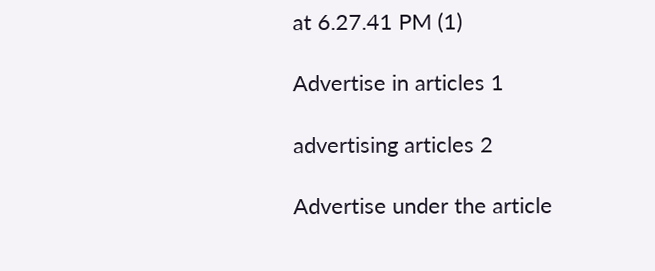at 6.27.41 PM (1)

Advertise in articles 1

advertising articles 2

Advertise under the article